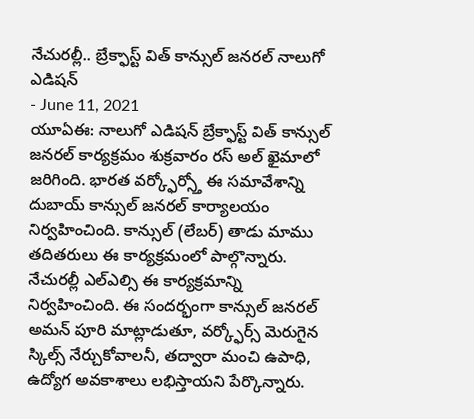నేచురల్లీ.. బ్రేక్ఫాస్ట్ విత్ కాన్సుల్ జనరల్ నాలుగో ఎడిషన్
- June 11, 2021
యూఏఈ: నాలుగో ఎడిషన్ బ్రేక్ఫాస్ట్ విత్ కాన్సుల్ జనరల్ కార్యక్రమం శుక్రవారం రస్ అల్ ఖైమాలో జరిగింది. భారత వర్క్ఫోర్స్తో ఈ సమావేశాన్ని దుబాయ్ కాన్సుల్ జనరల్ కార్యాలయం నిర్వహించింది. కాన్సుల్ (లేబర్) తాడు మాము తదితరులు ఈ కార్యక్రమంలో పాల్గొన్నారు. నేచురల్లీ ఎల్ఎల్సి ఈ కార్యక్రమాన్ని నిర్వహించింది. ఈ సందర్భంగా కాన్సుల్ జనరల్ అమన్ పూరి మాట్లాడుతూ, వర్క్ఫోర్స్ మెరుగైన స్కిల్స్ నేర్చుకోవాలనీ, తద్వారా మంచి ఉపాధి, ఉద్యోగ అవకాశాలు లభిస్తాయని పేర్కొన్నారు.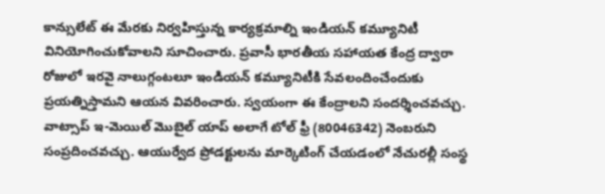కాన్సులేట్ ఈ మేరకు నిర్వహిస్తున్న కార్యక్రమాల్ని ఇండియన్ కమ్యూనిటీ వినియోగించుకోవాలని సూచించారు. ప్రవాసీ భారతీయ సహాయత కేంద్ర ద్వారా రోజులో ఇరవై నాలుగ్గంటలూ ఇండియన్ కమ్యూనిటీకి సేవలందించేందుకు ప్రయత్నిస్తామని ఆయన వివరించారు. స్వయంగా ఈ కేంద్రాలని సందర్శించవచ్చు. వాట్సాప్ ఇ-మెయిల్ మొబైల్ యాప్ అలాగే టోల్ ఫ్రీ (80046342) నెంబరుని సంప్రదించవచ్చు. ఆయుర్వేద ప్రోడక్టులను మార్కెటింగ్ చేయడంలో నేచురల్లీ సంస్థ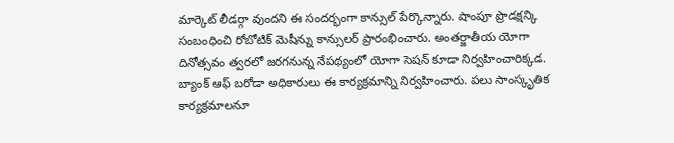మార్కెట్ లీడర్గా వుందని ఈ సందర్భంగా కాన్సుల్ పేర్కొన్నారు. షాంపూ ప్రొడక్షన్కి సంబంధించి రోబోటిక్ మెషీన్ను కాన్సులర్ ప్రారంభించారు. అంతర్జాతీయ యోగా దినోత్సవం త్వరలో జరగనున్న నేపథ్యంలో యోగా సెషన్ కూడా నిర్వహించారిక్కడ. బ్యాంక్ ఆఫ్ బరోడా అధికారులు ఈ కార్యక్రమాన్ని నిర్వహించారు. పలు సాంస్కృతిక కార్యక్రమాలనూ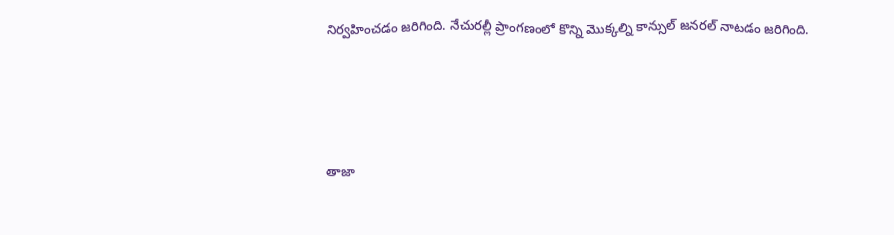నిర్వహించడం జరిగింది. నేచురల్లీ ప్రాంగణంలో కొన్ని మొక్కల్ని కాన్సుల్ జనరల్ నాటడం జరిగింది.






తాజా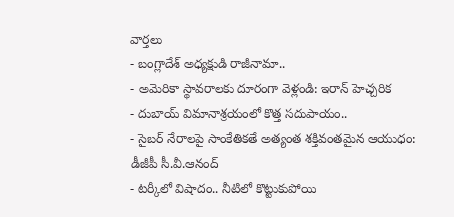వార్తలు
- బంగ్లాదేశ్ అధ్యక్షుడి రాజీనామా..
- అమెరికా స్థావరాలకు దూరంగా వెళ్లండి: ఇరాన్ హెచ్చరిక
- దుబాయ్ విమానాశ్రయంలో కొత్త సదుపాయం..
- సైబర్ నేరాలపై సాంకేతికతే అత్యంత శక్తివంతమైన ఆయుధం: డీజీపీ సీ.వీ.ఆనంద్
- టర్కీలో విషాదం.. నీటిలో కొట్టుకుపోయి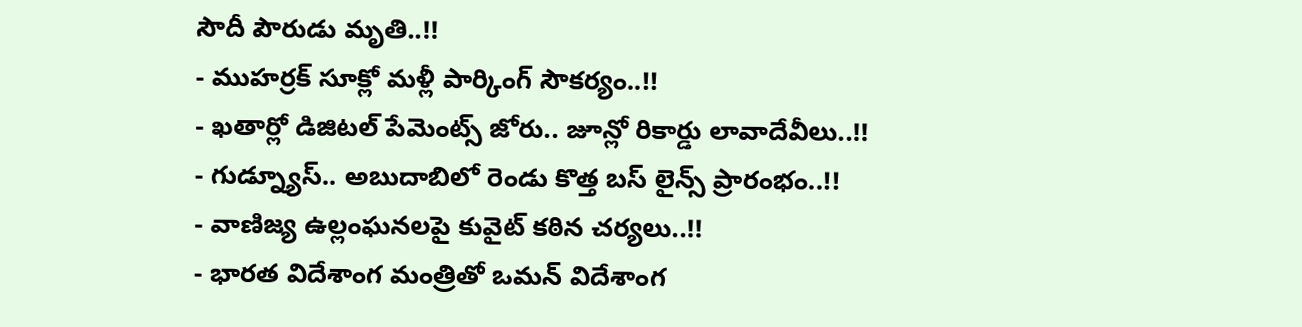సౌదీ పౌరుడు మృతి..!!
- ముహర్రక్ సూక్లో మళ్లీ పార్కింగ్ సౌకర్యం..!!
- ఖతార్లో డిజిటల్ పేమెంట్స్ జోరు.. జూన్లో రికార్డు లావాదేవీలు..!!
- గుడ్న్యూస్.. అబుదాబిలో రెండు కొత్త బస్ లైన్స్ ప్రారంభం..!!
- వాణిజ్య ఉల్లంఘనలపై కువైట్ కఠిన చర్యలు..!!
- భారత విదేశాంగ మంత్రితో ఒమన్ విదేశాంగ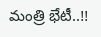మంత్రి భేటీ..!!